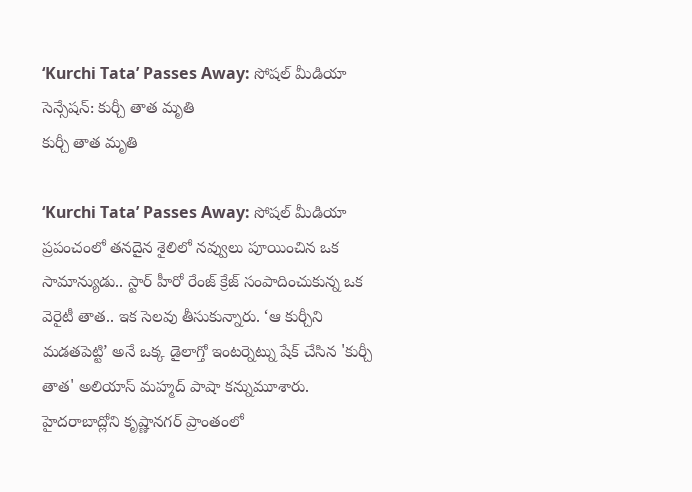‘Kurchi Tata’ Passes Away: సోషల్ మీడియా సెన్సేషన్: కుర్చీ తాత మృతి
కుర్చీ తాత మృతి

‘Kurchi Tata’ Passes Away: సోషల్ మీడియా ప్రపంచంలో తనదైన శైలిలో నవ్వులు పూయించిన ఒక సామాన్యుడు.. స్టార్ హీరో రేంజ్ క్రేజ్ సంపాదించుకున్న ఒక వెరైటీ తాత.. ఇక సెలవు తీసుకున్నారు. ‘ఆ కుర్చీని మడతపెట్టి’ అనే ఒక్క డైలాగ్తో ఇంటర్నెట్ను షేక్ చేసిన 'కుర్చీ తాత' అలియాస్ మహ్మద్ పాషా కన్నుమూశారు.
హైదరాబాద్లోని కృష్ణానగర్ ప్రాంతంలో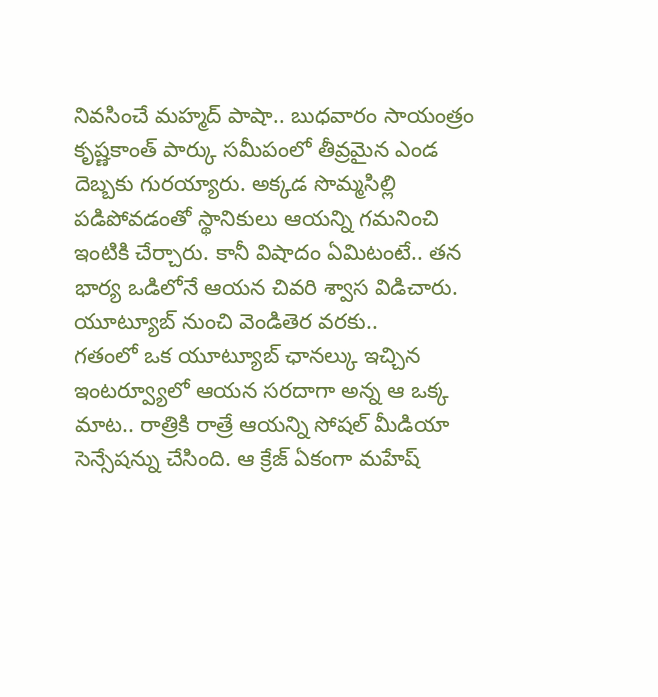నివసించే మహ్మద్ పాషా.. బుధవారం సాయంత్రం కృష్ణకాంత్ పార్కు సమీపంలో తీవ్రమైన ఎండ దెబ్బకు గురయ్యారు. అక్కడ సొమ్మసిల్లి పడిపోవడంతో స్థానికులు ఆయన్ని గమనించి ఇంటికి చేర్చారు. కానీ విషాదం ఏమిటంటే.. తన భార్య ఒడిలోనే ఆయన చివరి శ్వాస విడిచారు.
యూట్యూబ్ నుంచి వెండితెర వరకు..
గతంలో ఒక యూట్యూబ్ ఛానల్కు ఇచ్చిన ఇంటర్వ్యూలో ఆయన సరదాగా అన్న ఆ ఒక్క మాట.. రాత్రికి రాత్రే ఆయన్ని సోషల్ మీడియా సెన్సేషన్ను చేసింది. ఆ క్రేజ్ ఏకంగా మహేష్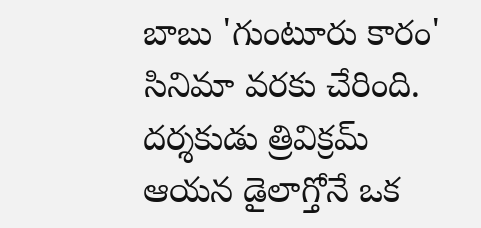బాబు 'గుంటూరు కారం' సినిమా వరకు చేరింది. దర్శకుడు త్రివిక్రమ్ ఆయన డైలాగ్తోనే ఒక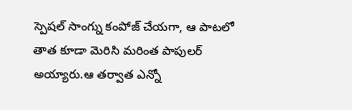స్పెషల్ సాంగ్ను కంపోజ్ చేయగా, ఆ పాటలో తాత కూడా మెరిసి మరింత పాపులర్ అయ్యారు.ఆ తర్వాత ఎన్నో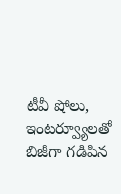టీవీ షోలు, ఇంటర్వ్యూలతో బిజీగా గడిపిన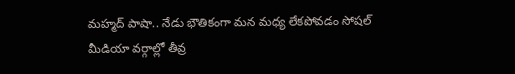మహ్మద్ పాషా.. నేడు భౌతికంగా మన మధ్య లేకపోవడం సోషల్ మీడియా వర్గాల్లో తీవ్ర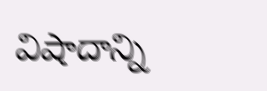విషాదాన్ని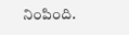నింపింది.